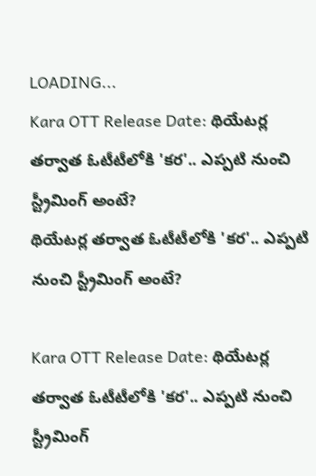LOADING...
Kara OTT Release Date: థియేటర్ల తర్వాత ఓటీటీలోకి 'కర'.. ఎప్పటి నుంచి స్ట్రీమింగ్ అంటే?
థియేటర్ల తర్వాత ఓటీటీలోకి 'కర'.. ఎప్పటి నుంచి స్ట్రీమింగ్ అంటే?

Kara OTT Release Date: థియేటర్ల తర్వాత ఓటీటీలోకి 'కర'.. ఎప్పటి నుంచి స్ట్రీమింగ్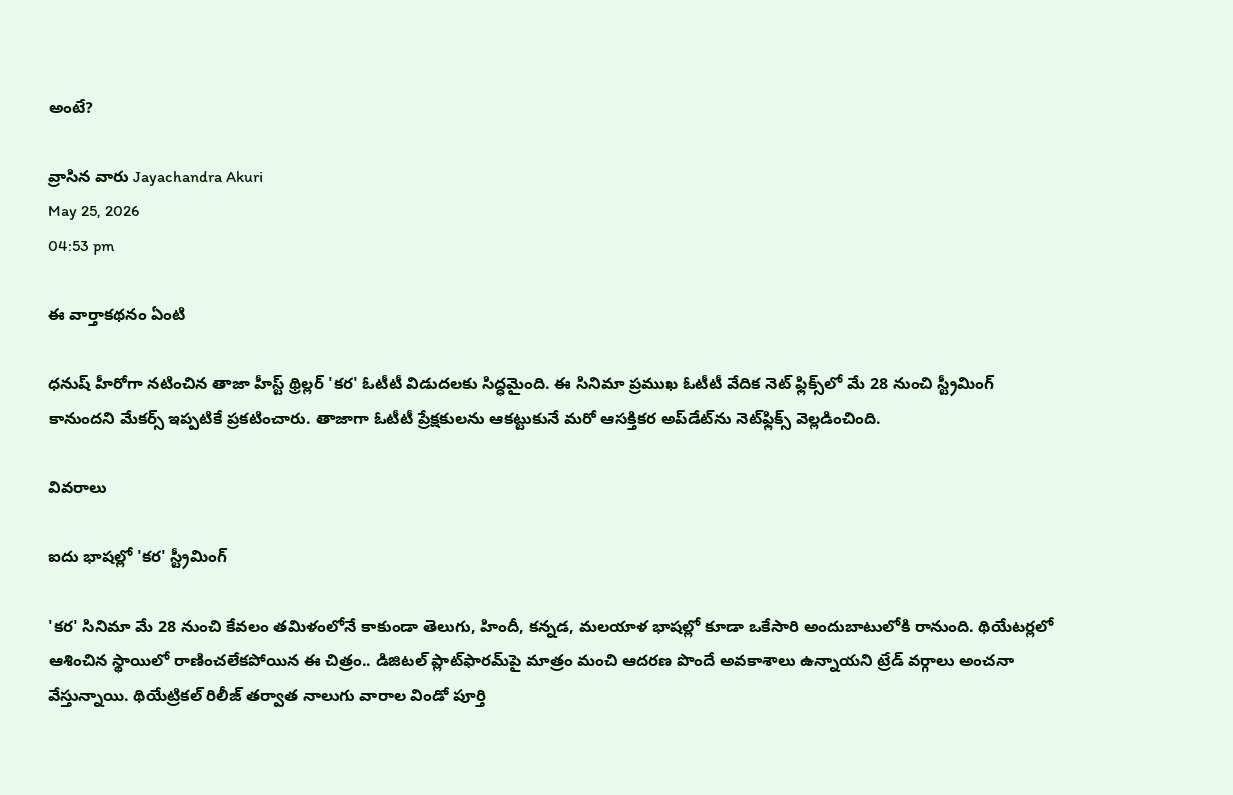అంటే?

వ్రాసిన వారు Jayachandra Akuri
May 25, 2026
04:53 pm

ఈ వార్తాకథనం ఏంటి

ధనుష్ హీరోగా నటించిన తాజా హీస్ట్ థ్రిల్లర్ 'కర' ఓటీటీ విడుదలకు సిద్ధమైంది. ఈ సినిమా ప్రముఖ ఓటీటీ వేదిక నెట్ ఫ్లిక్స్‌లో మే 28 నుంచి స్ట్రీమింగ్ కానుందని మేకర్స్ ఇప్పటికే ప్రకటించారు. తాజాగా ఓటీటీ ప్రేక్షకులను ఆకట్టుకునే మరో ఆసక్తికర అప్‌డేట్‌ను నెట్‌ఫ్లిక్స్ వెల్లడించింది.

వివరాలు

ఐదు భాషల్లో 'కర' స్ట్రీమింగ్

'కర' సినిమా మే 28 నుంచి కేవలం తమిళంలోనే కాకుండా తెలుగు, హిందీ, కన్నడ, మలయాళ భాషల్లో కూడా ఒకేసారి అందుబాటులోకి రానుంది. థియేటర్లలో ఆశించిన స్థాయిలో రాణించలేకపోయిన ఈ చిత్రం.. డిజిటల్ ప్లాట్‌ఫారమ్‌పై మాత్రం మంచి ఆదరణ పొందే అవకాశాలు ఉన్నాయని ట్రేడ్ వర్గాలు అంచనా వేస్తున్నాయి. థియేట్రికల్ రిలీజ్ తర్వాత నాలుగు వారాల విండో పూర్తి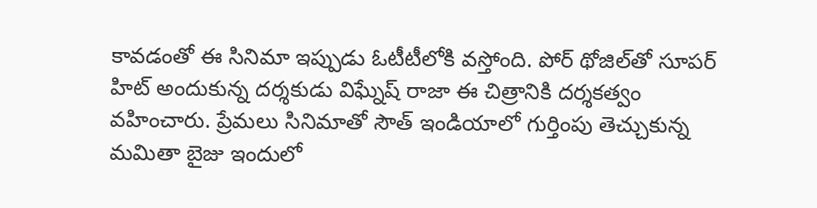కావడంతో ఈ సినిమా ఇప్పుడు ఓటీటీలోకి వస్తోంది. పోర్ థోజిల్‌తో సూపర్ హిట్ అందుకున్న దర్శకుడు విఘ్నేష్ రాజా ఈ చిత్రానికి దర్శకత్వం వహించారు. ప్రేమలు సినిమాతో సౌత్ ఇండియాలో గుర్తింపు తెచ్చుకున్న మమితా బైజు ఇందులో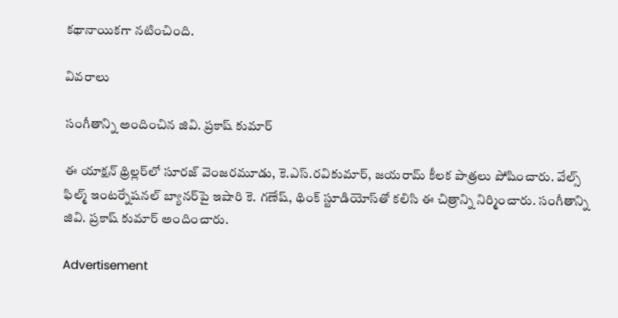కథానాయికగా నటించింది.

వివరాలు

సంగీతాన్ని అందించిన జివి. ప్రకాష్ కుమార్

ఈ యాక్షన్ థ్రిల్లర్‌లో సూరజ్ వెంజరమూడు, కె.ఎస్.రవికుమార్, జయరామ్ కీలక పాత్రలు పోషించారు. వేల్స్ ఫిల్మ్ ఇంటర్నేషనల్ బ్యానర్‌పై ఇషారి కె. గణేష్, థింక్ స్టూడియోస్‌తో కలిసి ఈ చిత్రాన్ని నిర్మించారు. సంగీతాన్ని జివి. ప్రకాష్ కుమార్ అందించారు.

Advertisement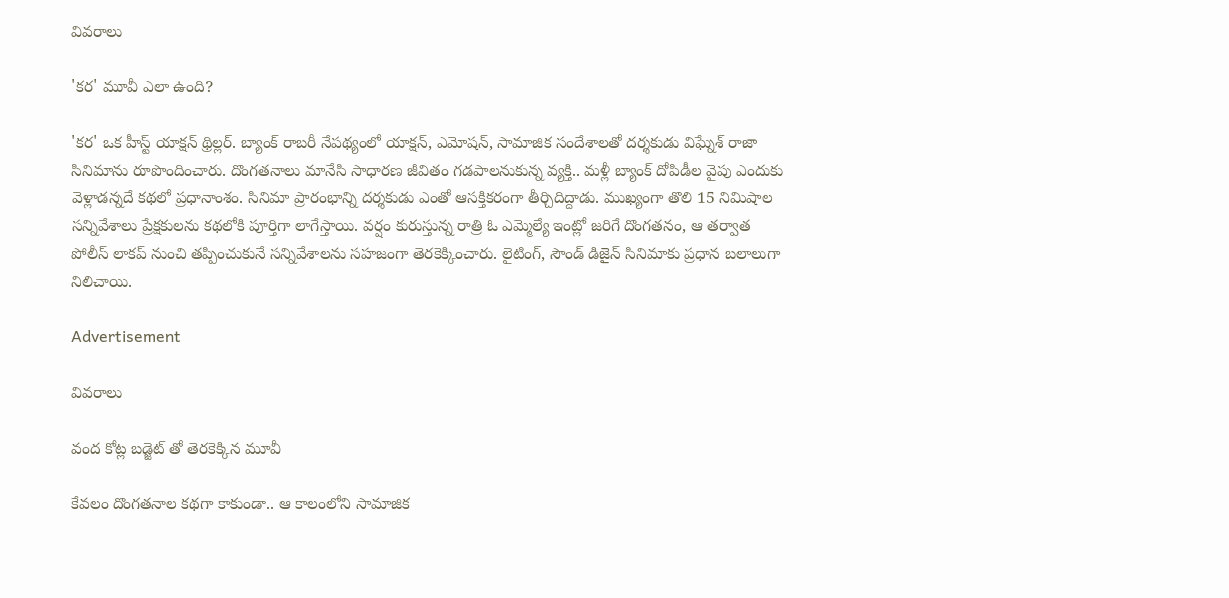వివరాలు

'కర' మూవీ ఎలా ఉంది?

'కర' ఒక హీస్ట్ యాక్షన్ థ్రిల్లర్. బ్యాంక్ రాబరీ నేపథ్యంలో యాక్షన్, ఎమోషన్, సామాజిక సందేశాలతో దర్శకుడు విఘ్నేశ్ రాజా సినిమాను రూపొందించారు. దొంగతనాలు మానేసి సాధారణ జీవితం గడపాలనుకున్న వ్యక్తి.. మళ్లీ బ్యాంక్ దోపిడీల వైపు ఎందుకు వెళ్లాడన్నదే కథలో ప్రధానాంశం. సినిమా ప్రారంభాన్ని దర్శకుడు ఎంతో ఆసక్తికరంగా తీర్చిదిద్దాడు. ముఖ్యంగా తొలి 15 నిమిషాల సన్నివేశాలు ప్రేక్షకులను కథలోకి పూర్తిగా లాగేస్తాయి. వర్షం కురుస్తున్న రాత్రి ఓ ఎమ్మెల్యే ఇంట్లో జరిగే దొంగతనం, ఆ తర్వాత పోలీస్ లాకప్ నుంచి తప్పించుకునే సన్నివేశాలను సహజంగా తెరకెక్కించారు. లైటింగ్, సౌండ్ డిజైన్ సినిమాకు ప్రధాన బలాలుగా నిలిచాయి.

Advertisement

వివరాలు

వంద కోట్ల బడ్జెట్ తో తెరకెక్కిన మూవీ

కేవలం దొంగతనాల కథగా కాకుండా.. ఆ కాలంలోని సామాజిక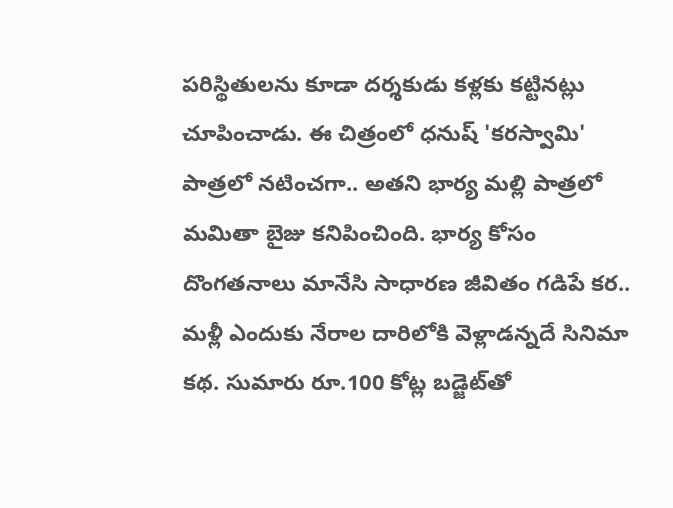పరిస్థితులను కూడా దర్శకుడు కళ్లకు కట్టినట్లు చూపించాడు. ఈ చిత్రంలో ధనుష్ 'కరస్వామి' పాత్రలో నటించగా.. అతని భార్య మల్లి పాత్రలో మమితా బైజు కనిపించింది. భార్య కోసం దొంగతనాలు మానేసి సాధారణ జీవితం గడిపే కర.. మళ్లీ ఎందుకు నేరాల దారిలోకి వెళ్లాడన్నదే సినిమా కథ. సుమారు రూ.100 కోట్ల బడ్జెట్‌తో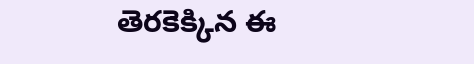తెరకెక్కిన ఈ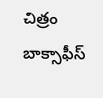చిత్రం బాక్సాఫీస్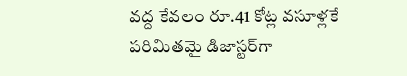వద్ద కేవలం రూ.41 కోట్ల వసూళ్లకే పరిమితమై డిజాస్టర్‌గా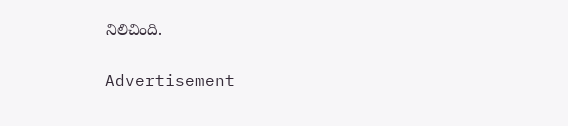నిలిచింది.

Advertisement